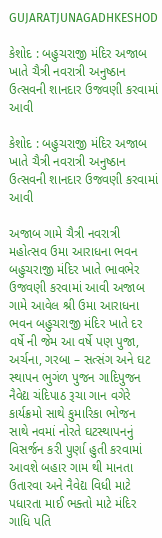GUJARATJUNAGADHKESHOD

કેશોદ : બહુચરાજી મંદિર અજાબ ખાતે ચૈત્રી નવરાત્રી અનુષ્ઠાન ઉત્સવની શાનદાર ઉજવણી કરવામાં આવી

કેશોદ : બહુચરાજી મંદિર અજાબ ખાતે ચૈત્રી નવરાત્રી અનુષ્ઠાન ઉત્સવની શાનદાર ઉજવણી કરવામાં આવી

અજાબ ગામે ચૈત્રી નવરાત્રી મહોત્સવ ઉમા આરાધના ભવન બહુચરાજી મંદિર ખાતે ભાવભેર ઉજવણી કરવામાં આવી અજાબ ગામે આવેલ શ્રી ઉમા આરાધના ભવન બહુચરાજી મંદિર ખાતે દર વર્ષે ની જેમ આ વર્ષે પણ પુજા, અર્ચના, ગરબા – સત્સંગ અને ઘટ સ્થાપન ભુગંળ પુજન ગાદિપુજન નૈવેદ્ય ચંદિપાઠ રૂચા ગાન વગેરે કાર્યક્રમો સાથે કુમારિકા ભોજન સાથે નવમાં નોરતે ઘટસ્થાપનનું વિસર્જન કરી પુર્ણા હુતી કરવામાં આવશે બહાર ગામ થી માનતા ઉતારવા અને નૈવેદ્ય વિધી માટે પધારતા માઈ ભક્તો માટે મંદિર ગાધિ પતિ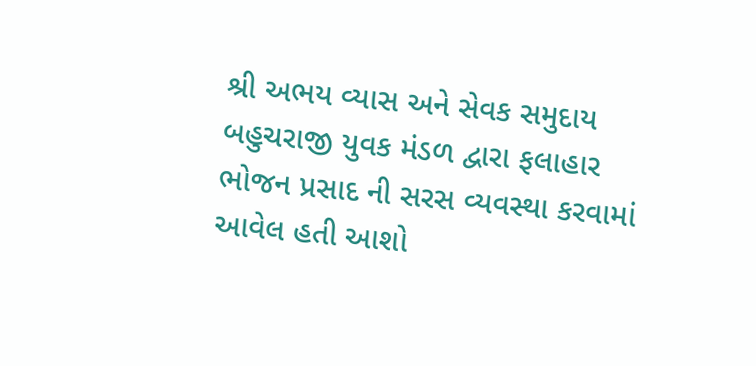શ્રી અભય વ્યાસ અને સેવક સમુદાય બહુચરાજી યુવક મંડળ દ્વારા ફલાહાર ભોજન પ્રસાદ ની સરસ વ્યવસ્થા કરવામાં આવેલ હતી આશો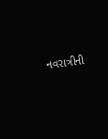નવરાત્રીની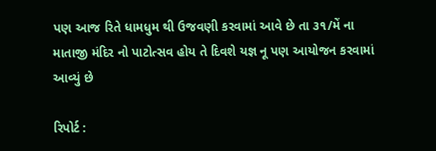પણ આજ રિતે ધામધુમ થી ઉજવણી કરવામાં આવે છે તા ૩૧/મેં ના માતાજી મંદિર નો પાટોત્સવ હોય તે દિવશે યજ્ઞ નૂ પણ આયોજન કરવામાં આવ્યું છે

રિપોર્ટ :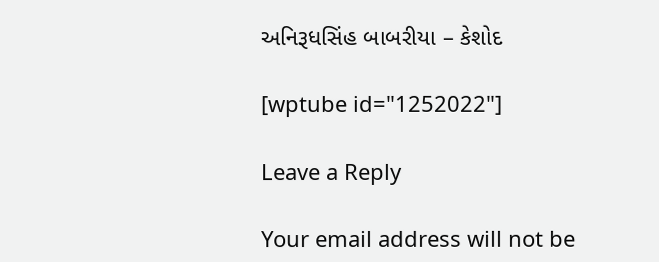અનિરૂધસિંહ બાબરીયા – કેશોદ

[wptube id="1252022"]

Leave a Reply

Your email address will not be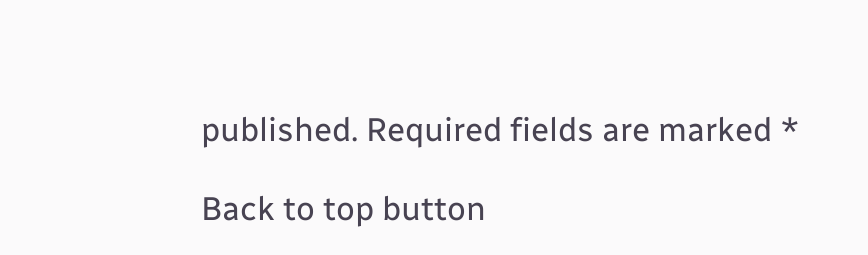published. Required fields are marked *

Back to top button